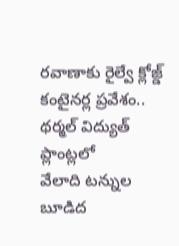రవాణాకు రైల్వే క్లోజ్డ్
కంటైనర్ల ప్రవేశం..
థర్మల్ విద్యుత్ ప్లాంట్లలో
వేలాది టన్నుల బూడిద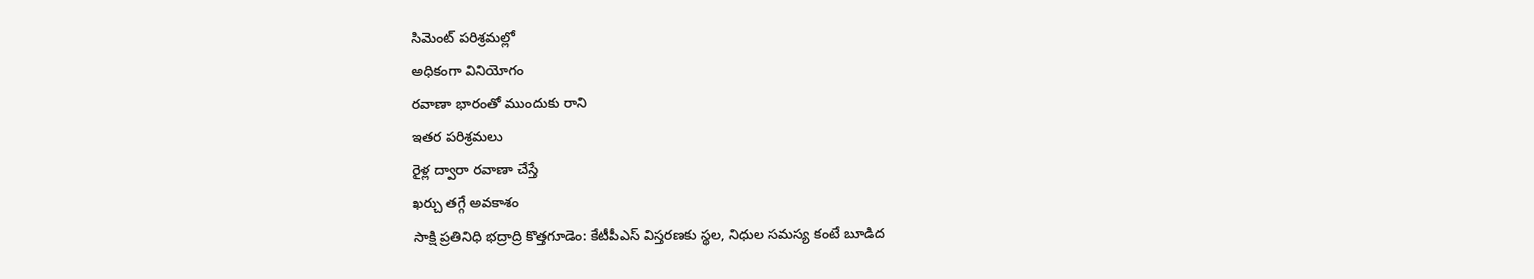సిమెంట్ పరిశ్రమల్లో
అధికంగా వినియోగం
రవాణా భారంతో ముందుకు రాని
ఇతర పరిశ్రమలు
రైళ్ల ద్వారా రవాణా చేస్తే
ఖర్చు తగ్గే అవకాశం
సాక్షి ప్రతినిధి భద్రాద్రి కొత్తగూడెం: కేటీపీఎస్ విస్తరణకు స్థల, నిధుల సమస్య కంటే బూడిద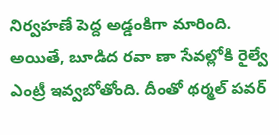నిర్వహణే పెద్ద అడ్డంకిగా మారింది. అయితే, బూడిద రవా ణా సేవల్లోకి రైల్వే ఎంట్రీ ఇవ్వబోతోంది. దీంతో థర్మల్ పవర్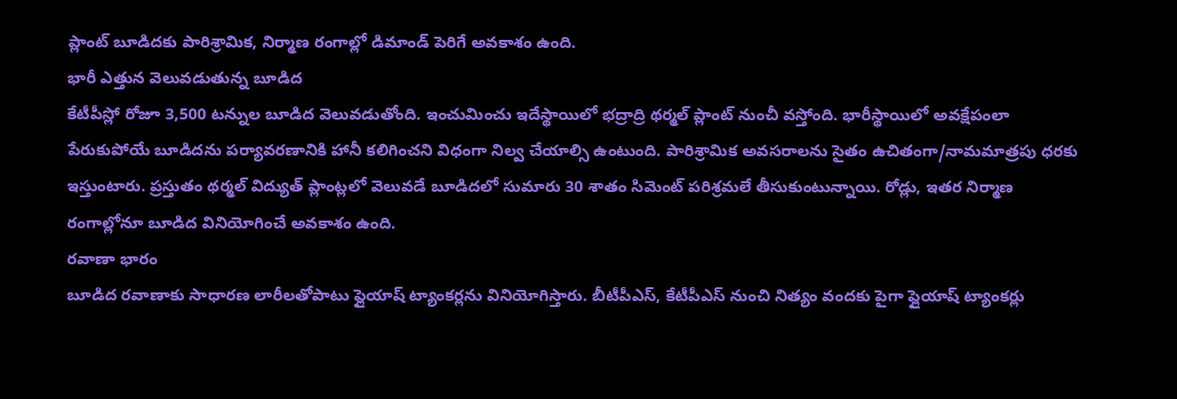ప్లాంట్ బూడిదకు పారిశ్రామిక, నిర్మాణ రంగాల్లో డిమాండ్ పెరిగే అవకాశం ఉంది.
భారీ ఎత్తున వెలువడుతున్న బూడిద
కేటీపీస్లో రోజూ 3,500 టన్నుల బూడిద వెలువడుతోంది. ఇంచుమించు ఇదేస్థాయిలో భద్రాద్రి థర్మల్ ప్లాంట్ నుంచీ వస్తోంది. భారీస్థాయిలో అవక్షేపంలా పేరుకుపోయే బూడిదను పర్యావరణానికి హానీ కలిగించని విధంగా నిల్వ చేయాల్సి ఉంటుంది. పారిశ్రామిక అవసరాలను సైతం ఉచితంగా/నామమాత్రపు ధరకు ఇస్తుంటారు. ప్రస్తుతం థర్మల్ విద్యుత్ ప్లాంట్లలో వెలువడే బూడిదలో సుమారు 30 శాతం సిమెంట్ పరిశ్రమలే తీసుకుంటున్నాయి. రోడ్లు, ఇతర నిర్మాణ రంగాల్లోనూ బూడిద వినియోగించే అవకాశం ఉంది.
రవాణా భారం
బూడిద రవాణాకు సాధారణ లారీలతోపాటు ఫ్లైయాష్ ట్యాంకర్లను వినియోగిస్తారు. బీటీపీఎస్, కేటీపీఎస్ నుంచి నిత్యం వందకు పైగా ఫ్లైయాష్ ట్యాంకర్లు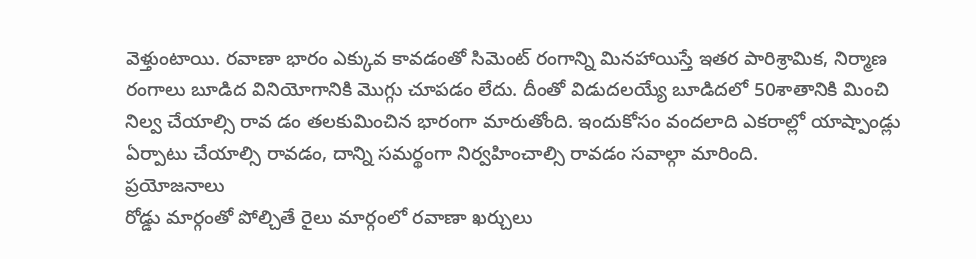వెళ్తుంటాయి. రవాణా భారం ఎక్కువ కావడంతో సిమెంట్ రంగాన్ని మినహాయిస్తే ఇతర పారిశ్రామిక, నిర్మాణ రంగాలు బూడిద వినియోగానికి మొగ్గు చూపడం లేదు. దీంతో విడుదలయ్యే బూడిదలో 50శాతానికి మించి నిల్వ చేయాల్సి రావ డం తలకుమించిన భారంగా మారుతోంది. ఇందుకోసం వందలాది ఎకరాల్లో యాష్పాండ్లు ఏర్పాటు చేయాల్సి రావడం, దాన్ని సమర్థంగా నిర్వహించాల్సి రావడం సవాల్గా మారింది.
ప్రయోజనాలు
రోడ్డు మార్గంతో పోల్చితే రైలు మార్గంలో రవాణా ఖర్చులు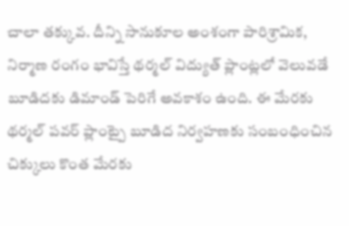చాలా తక్కువ. దీన్ని సానుకూల అంశంగా పారిశ్రామిక, నిర్మాణ రంగం భావిస్తే థర్మల్ విద్యుత్ ప్లాంట్లలో వెలువడే బూడిదకు డిమాండ్ పెరిగే అవకాశం ఉంది. ఈ మేరకు థర్మల్ పవర్ ప్లాంట్పై బూడిద నిర్వహణకు సంబంధించిన చిక్కులు కొంత మేరకు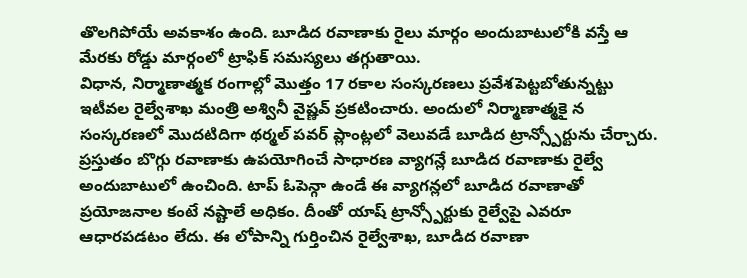తొలగిపోయే అవకాశం ఉంది. బూడిద రవాణాకు రైలు మార్గం అందుబాటులోకి వస్తే ఆ మేరకు రోడ్డు మార్గంలో ట్రాఫిక్ సమస్యలు తగ్గుతాయి.
విధాన, నిర్మాణాత్మక రంగాల్లో మొత్తం 17 రకాల సంస్కరణలు ప్రవేశపెట్టబోతున్నట్టు ఇటీవల రైల్వేశాఖ మంత్రి అశ్వినీ వైష్ణవ్ ప్రకటించారు. అందులో నిర్మాణాత్మకై న సంస్కరణలో మొదటిదిగా థర్మల్ పవర్ ప్లాంట్లలో వెలువడే బూడిద ట్రాన్స్పోర్టును చేర్చారు. ప్రస్తుతం బొగ్గు రవాణాకు ఉపయోగించే సాధారణ వ్యాగన్లే బూడిద రవాణాకు రైల్వే అందుబాటులో ఉంచింది. టాప్ ఓపెన్గా ఉండే ఈ వ్యాగన్లలో బూడిద రవాణాతో ప్రయోజనాల కంటే నష్టాలే అధికం. దీంతో యాష్ ట్రాన్స్పోర్టుకు రైల్వేపై ఎవరూ ఆధారపడటం లేదు. ఈ లోపాన్ని గుర్తించిన రైల్వేశాఖ, బూడిద రవాణా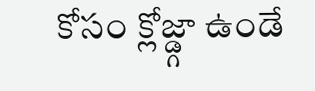కోసం క్లోజ్డ్గా ఉండే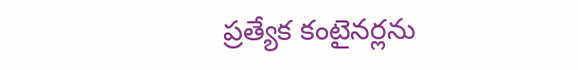ప్రత్యేక కంటైనర్లను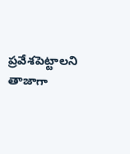ప్రవేశపెట్టాలని తాజాగా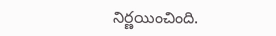నిర్ణయించింది.